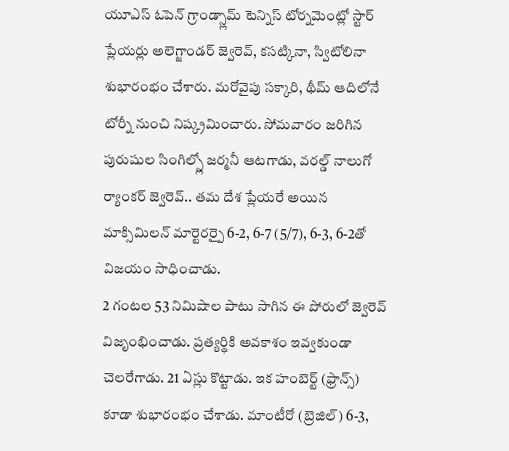యూఎస్ ఓపెన్ గ్రాండ్స్లామ్ టెన్నిస్ టోర్నమెంట్లో స్టార్ ప్లేయర్లు అలెగ్జాండర్ జ్వెరెవ్, కసట్కినా, స్విటోలినా శుభారంభం చేశారు. మరోవైపు సక్కారి, థీమ్ ఆదిలోనే టోర్నీ నుంచి నిష్క్రమించారు. సోమవారం జరిగిన పురుషుల సింగిల్స్లో జర్మనీ ఆటగాడు, వరల్డ్ నాలుగో ర్యాంకర్ జ్వెరెవ్.. తమ దేశ ప్లేయరే అయిన మాక్సిమిలన్ మార్టెరర్పై 6-2, 6-7 (5/7), 6-3, 6-2తో విజయం సాధించాడు.
2 గంటల 53 నిమిషాల పాటు సాగిన ఈ పోరులో జ్వెరెవ్ విజృంభించాడు. ప్రత్యర్థికి అవకాశం ఇవ్వకుండా చెలరేగాడు. 21 ఏస్లు కొట్టాడు. ఇక హంబెర్ట్ (ఫ్రాన్స్) కూడా శుభారంభం చేశాడు. మాంటీరో (బ్రెజిల్) 6-3,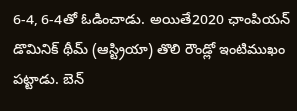6-4, 6-4తో ఓడించాడు. అయితే2020 ఛాంపియన్ డొమినిక్ థీమ్ (ఆస్ట్రియా) తొలి రౌండ్లో ఇంటిముఖం పట్టాడు. బెన్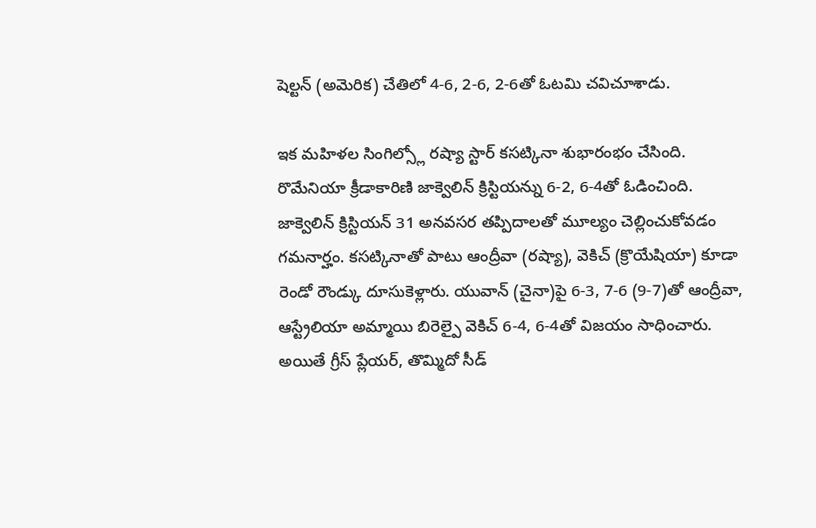షెల్టన్ (అమెరిక) చేతిలో 4-6, 2-6, 2-6తో ఓటమి చవిచూశాడు.

ఇక మహిళల సింగిల్స్లో రష్యా స్టార్ కసట్కినా శుభారంభం చేసింది. రొమేనియా క్రీడాకారిణి జాక్వెలిన్ క్రిస్టియన్ను 6-2, 6-4తో ఓడించింది. జాక్వెలిన్ క్రిస్టియన్ 31 అనవసర తప్పిదాలతో మూల్యం చెల్లించుకోవడం గమనార్హం. కసట్కినాతో పాటు ఆంద్రీవా (రష్యా), వెకిచ్ (క్రొయేషియా) కూడా రెండో రౌండ్కు దూసుకెళ్లారు. యువాన్ (చైనా)పై 6-3, 7-6 (9-7)తో ఆంద్రీవా, ఆస్ట్రేలియా అమ్మాయి బిరెల్పై వెకిచ్ 6-4, 6-4తో విజయం సాధించారు.
అయితే గ్రీస్ ప్లేయర్, తొమ్మిదో సీడ్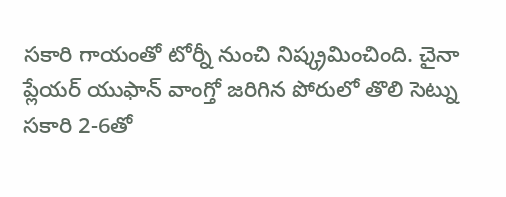సకారి గాయంతో టోర్నీ నుంచి నిష్క్రమించింది. చైనా ప్లేయర్ యుఫాన్ వాంగ్తో జరిగిన పోరులో తొలి సెట్ను సకారి 2-6తో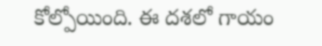కోల్పోయింది. ఈ దశలో గాయం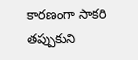కారణంగా సాకరి తప్పుకుని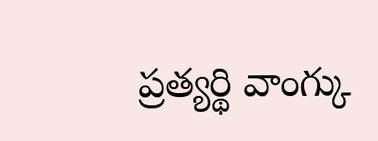ప్రత్యర్థి వాంగ్కు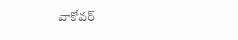వాకోవర్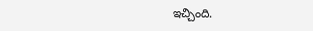ఇచ్చింది.